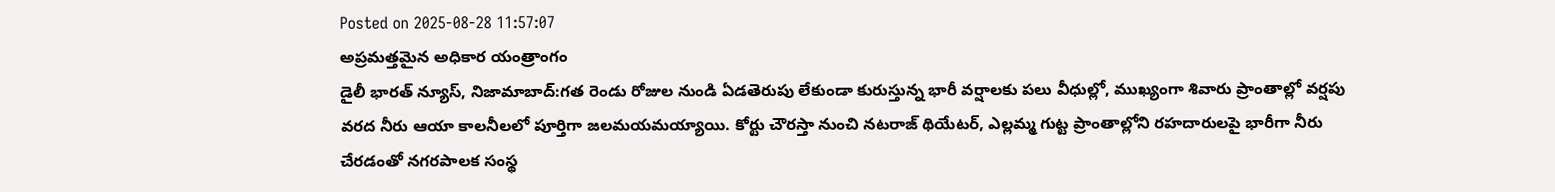Posted on 2025-08-28 11:57:07
అప్రమత్తమైన అధికార యంత్రాంగం
డైలీ భారత్ న్యూస్, నిజామాబాద్:గత రెండు రోజుల నుండి ఏడతెరుపు లేకుండా కురుస్తున్న భారీ వర్షాలకు పలు వీధుల్లో, ముఖ్యంగా శివారు ప్రాంతాల్లో వర్షపు వరద నీరు ఆయా కాలనీలలో పూర్తిగా జలమయమయ్యాయి. కోర్టు చౌరస్తా నుంచి నటరాజ్ థియేటర్, ఎల్లమ్మ గుట్ట ప్రాంతాల్లోని రహదారులపై భారీగా నీరు చేరడంతో నగరపాలక సంస్థ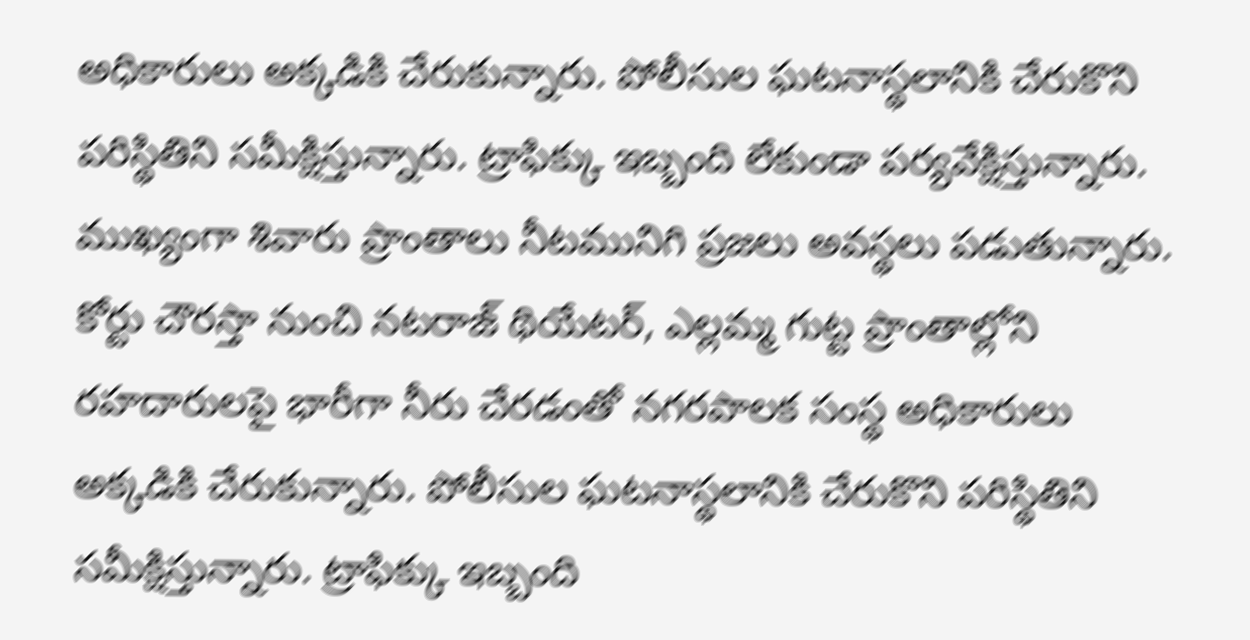అధికారులు అక్కడికి చేరుకున్నారు. పోలీసుల ఘటనాస్థలానికి చేరుకొని పరిస్థితిని సమీక్షిస్తున్నారు. ట్రాఫిక్కు ఇబ్బంది లేకుండా పర్యవేక్షిస్తున్నారు. ముఖ్యంగా శివారు ప్రాంతాలు నీటమునిగి ప్రజలు అవస్థలు పడుతున్నారు. కోర్టు చౌరస్తా నుంచి నటరాజ్ థియేటర్, ఎల్లమ్మ గుట్ట ప్రాంతాల్లోని రహదారులపై భారీగా నీరు చేరడంతో నగరపాలక సంస్థ అధికారులు అక్కడికి చేరుకున్నారు. పోలీసుల ఘటనాస్థలానికి చేరుకొని పరిస్థితిని సమీక్షిస్తున్నారు. ట్రాఫిక్కు ఇబ్బంది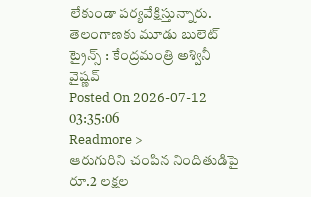లేకుండా పర్యవేక్షిస్తున్నారు.
తెలంగాణకు మూడు బులెట్ ట్రైన్స్ : కేంద్రమంత్రి అశ్వినీ వైష్ణవ్
Posted On 2026-07-12 03:35:06
Readmore >
ఆరుగురిని చంపిన నిందితుడిపై రూ.2 లక్షల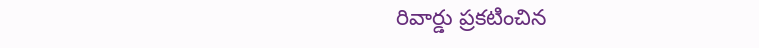రివార్డు ప్రకటించిన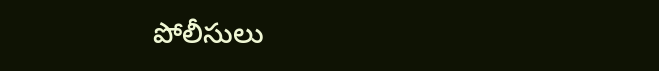పోలీసులు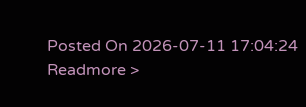Posted On 2026-07-11 17:04:24
Readmore >